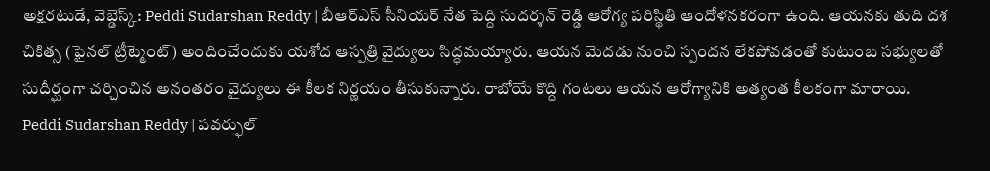అక్షరటుడే, వెబ్డెస్క్: Peddi Sudarshan Reddy | బీఆర్ఎస్ సీనియర్ నేత పెద్ది సుదర్శన్ రెడ్డి ఆరోగ్య పరిస్థితి ఆందోళనకరంగా ఉంది. ఆయనకు తుది దశ చికిత్స (ఫైనల్ ట్రీట్మెంట్) అందించేందుకు యశోద ఆస్పత్రి వైద్యులు సిద్ధమయ్యారు. ఆయన మెదడు నుంచి స్పందన లేకపోవడంతో కుటుంబ సభ్యులతో సుదీర్ఘంగా చర్చించిన అనంతరం వైద్యులు ఈ కీలక నిర్ణయం తీసుకున్నారు. రాబోయే కొద్ది గంటలు ఆయన ఆరోగ్యానికి అత్యంత కీలకంగా మారాయి.
Peddi Sudarshan Reddy | పవర్ఫుల్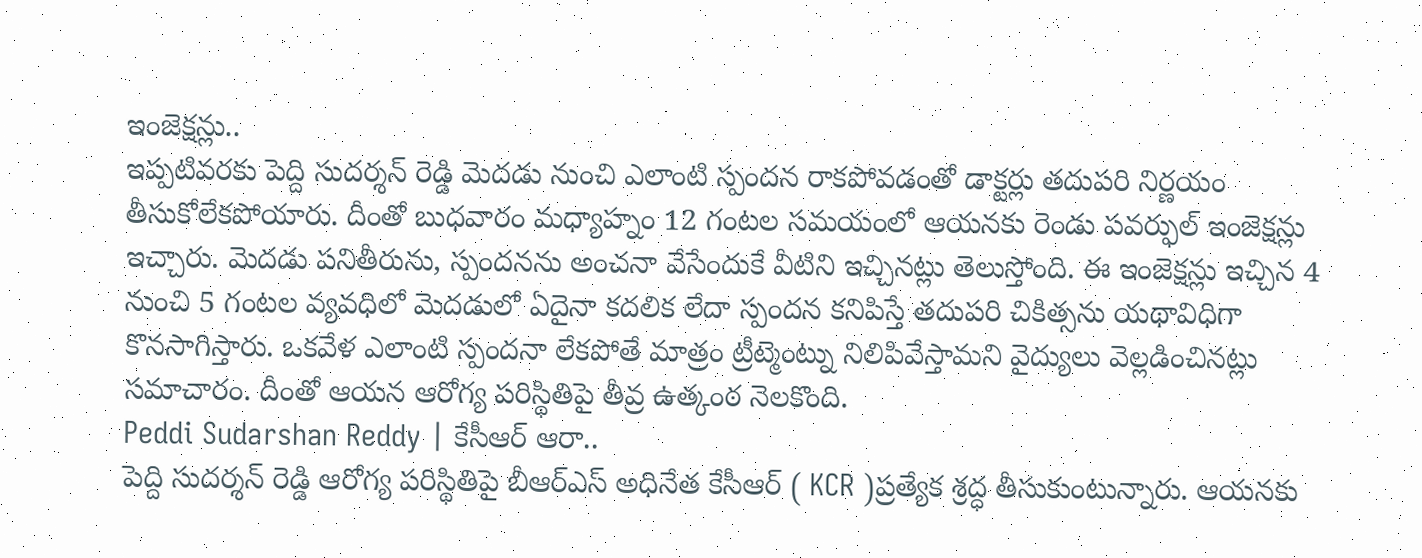ఇంజెక్షన్లు..
ఇప్పటివరకు పెద్ది సుదర్శన్ రెడ్డి మెదడు నుంచి ఎలాంటి స్పందన రాకపోవడంతో డాక్టర్లు తదుపరి నిర్ణయం తీసుకోలేకపోయారు. దీంతో బుధవారం మధ్యాహ్నం 12 గంటల సమయంలో ఆయనకు రెండు పవర్ఫుల్ ఇంజెక్షన్లు ఇచ్చారు. మెదడు పనితీరును, స్పందనను అంచనా వేసేందుకే వీటిని ఇచ్చినట్లు తెలుస్తోంది. ఈ ఇంజెక్షన్లు ఇచ్చిన 4 నుంచి 5 గంటల వ్యవధిలో మెదడులో ఏదైనా కదలిక లేదా స్పందన కనిపిస్తే తదుపరి చికిత్సను యథావిధిగా కొనసాగిస్తారు. ఒకవేళ ఎలాంటి స్పందనా లేకపోతే మాత్రం ట్రీట్మెంట్ను నిలిపివేస్తామని వైద్యులు వెల్లడించినట్లు సమాచారం. దీంతో ఆయన ఆరోగ్య పరిస్థితిపై తీవ్ర ఉత్కంఠ నెలకొంది.
Peddi Sudarshan Reddy | కేసీఆర్ ఆరా..
పెద్ది సుదర్శన్ రెడ్డి ఆరోగ్య పరిస్థితిపై బీఆర్ఎస్ అధినేత కేసీఆర్ ( KCR )ప్రత్యేక శ్రద్ధ తీసుకుంటున్నారు. ఆయనకు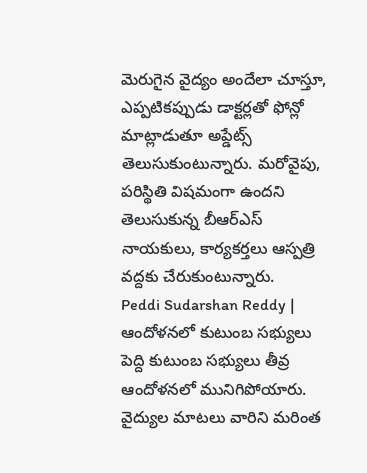మెరుగైన వైద్యం అందేలా చూస్తూ, ఎప్పటికప్పుడు డాక్టర్లతో ఫోన్లో మాట్లాడుతూ అప్డేట్స్ తెలుసుకుంటున్నారు. మరోవైపు, పరిస్థితి విషమంగా ఉందని తెలుసుకున్న బీఆర్ఎస్ నాయకులు, కార్యకర్తలు ఆస్పత్రి వద్దకు చేరుకుంటున్నారు.
Peddi Sudarshan Reddy | ఆందోళనలో కుటుంబ సభ్యులు
పెద్ది కుటుంబ సభ్యులు తీవ్ర ఆందోళనలో మునిగిపోయారు. వైద్యుల మాటలు వారిని మరింత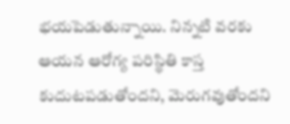భయపెడుతున్నాయి. నిన్నటి వరకు ఆయన ఆరోగ్య పరిస్థితి కాస్త కుదుటపడుతోందని, మెరుగవుతోందని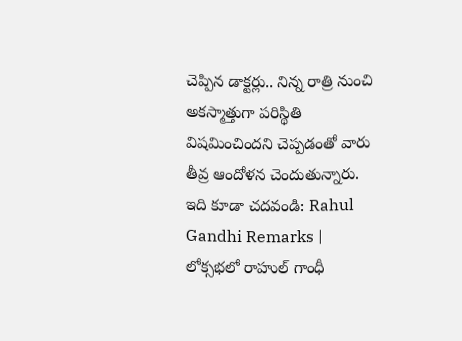చెప్పిన డాక్టర్లు.. నిన్న రాత్రి నుంచి అకస్మాత్తుగా పరిస్థితి విషమించిందని చెప్పడంతో వారు తీవ్ర ఆందోళన చెందుతున్నారు.
ఇది కూడా చదవండి: Rahul Gandhi Remarks | లోక్సభలో రాహుల్ గాంధీ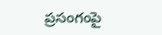ప్రసంగంపై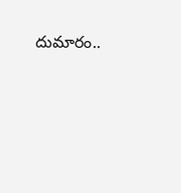దుమారం..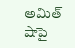అమిత్ షాపై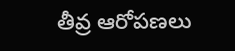తీవ్ర ఆరోపణలు